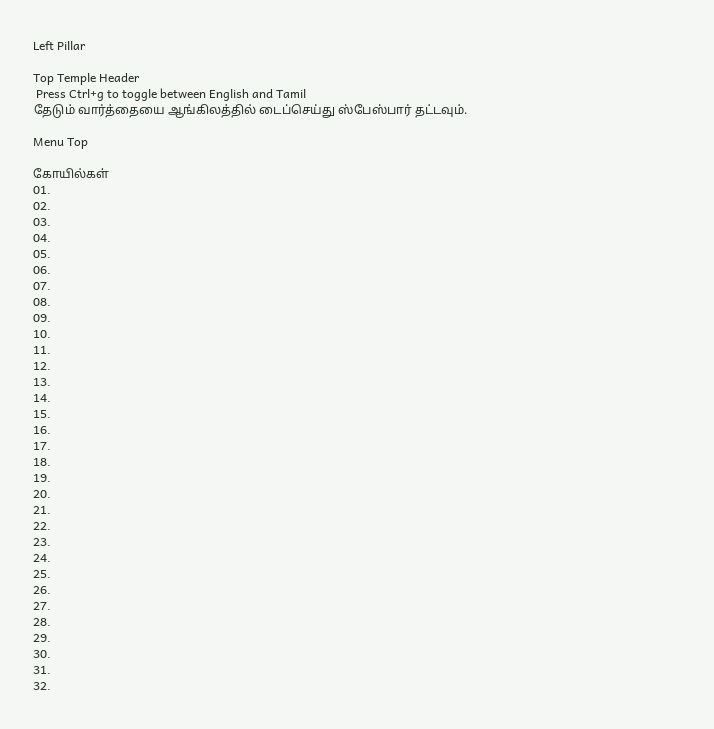Left Pillar

Top Temple Header
 Press Ctrl+g to toggle between English and Tamil
தேடும் வார்த்தையை ஆங்கிலத்தில் டைப்செய்து ஸ்பேஸ்பார் தட்டவும்.

Menu Top

கோயில்கள்
01.
02.
03.
04.
05.
06.
07.
08.
09.
10.
11.
12.
13.
14.
15.
16.
17.
18.
19.
20.
21.
22.
23.
24.
25.
26.
27.
28.
29.
30.
31.
32.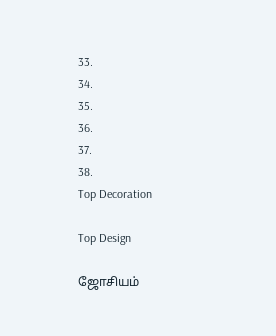33.
34.
35.
36.
37.
38.
Top Decoration

Top Design

ஜோசியம்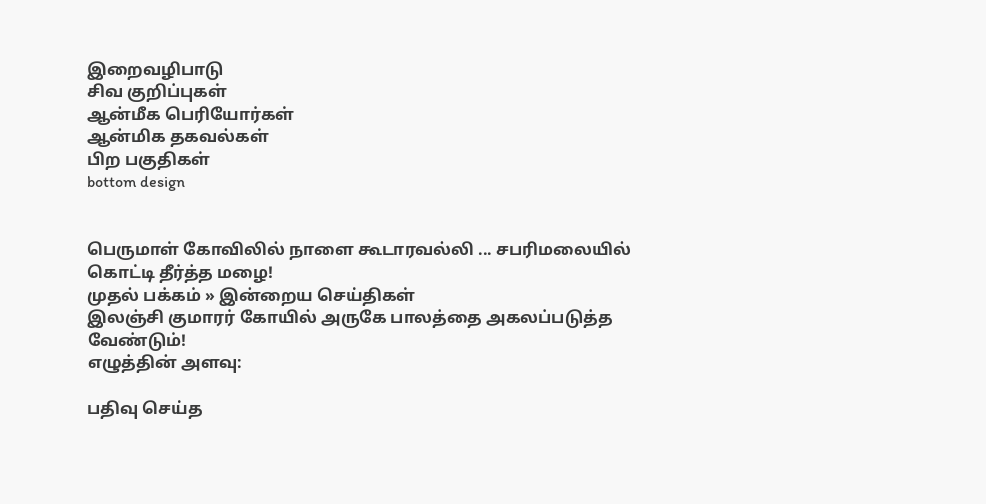இறைவழிபாடு
சிவ குறிப்புகள்
ஆன்மீக பெரியோர்கள்
ஆன்மிக தகவல்கள்
பிற பகுதிகள்
bottom design


பெருமாள் கோவிலில் நாளை கூடாரவல்லி ... சபரிமலையில் கொட்டி தீர்த்த மழை!
முதல் பக்கம் » இன்றைய செய்திகள்
இலஞ்சி குமாரர் கோயில் அருகே பாலத்தை அகலப்படுத்த வேண்டும்!
எழுத்தின் அளவு:

பதிவு செய்த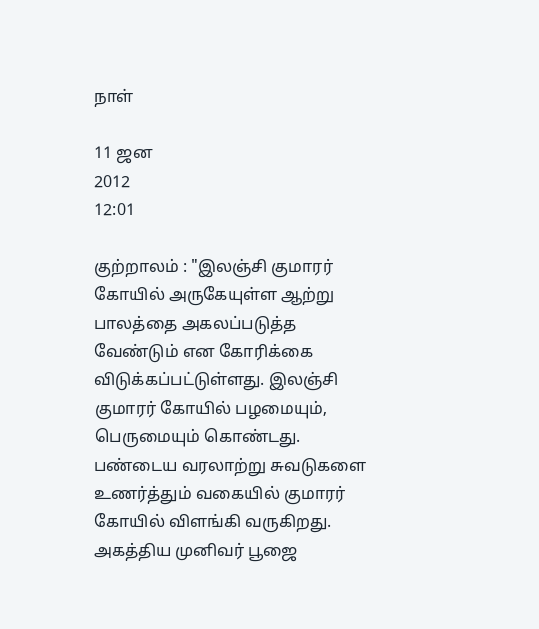நாள்

11 ஜன
2012
12:01

குற்றாலம் : "இலஞ்சி குமாரர் கோயில் அருகேயுள்ள ஆற்று பாலத்தை அகலப்படுத்த வேண்டும் என கோரிக்கை விடுக்கப்பட்டுள்ளது. இலஞ்சி குமாரர் கோயில் பழமையும், பெருமையும் கொண்டது. பண்டைய வரலாற்று சுவடுகளை உணர்த்தும் வகையில் குமாரர் கோயில் விளங்கி வருகிறது. அகத்திய முனிவர் பூஜை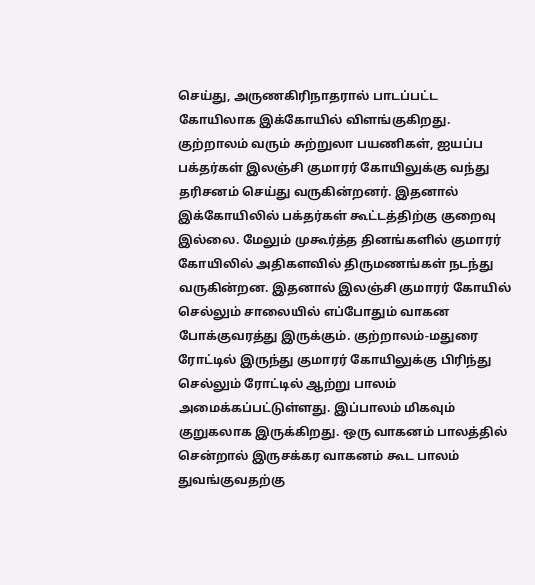செய்து, அருணகிரிநாதரால் பாடப்பட்ட கோயிலாக இக்கோயில் விளங்குகிறது. குற்றாலம் வரும் சுற்றுலா பயணிகள், ஐயப்ப பக்தர்கள் இலஞ்சி குமாரர் கோயிலுக்கு வந்து தரிசனம் செய்து வருகின்றனர். இதனால் இக்கோயிலில் பக்தர்கள் கூட்டத்திற்கு குறைவு இல்லை. மேலும் முகூர்த்த தினங்களில் குமாரர் கோயிலில் அதிகளவில் திருமணங்கள் நடந்து வருகின்றன. இதனால் இலஞ்சி குமாரர் கோயில் செல்லும் சாலையில் எப்போதும் வாகன போக்குவரத்து இருக்கும். குற்றாலம்-மதுரை ரோட்டில் இருந்து குமாரர் கோயிலுக்கு பிரிந்து செல்லும் ரோட்டில் ஆற்று பாலம் அமைக்கப்பட்டுள்ளது. இப்பாலம் மிகவும் குறுகலாக இருக்கிறது. ஒரு வாகனம் பாலத்தில் சென்றால் இருசக்கர வாகனம் கூட பாலம் துவங்குவதற்கு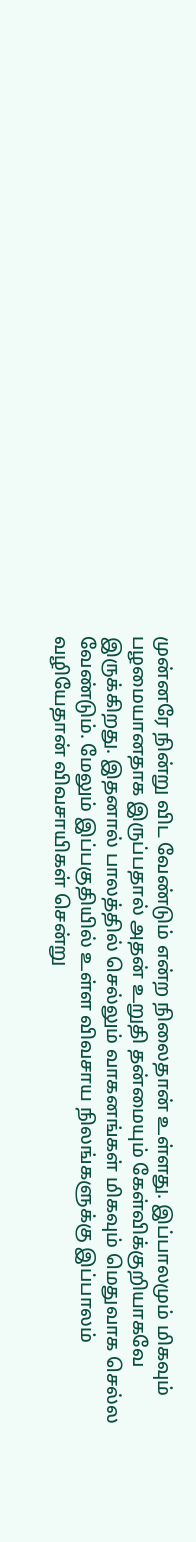முன்னரே நின்று விட வேண்டும் என்ற நிலைதான் உள்ளது. இப்பாலமும் மிகவும் பழமையானதாக இருப்பதால் அதன் உறுதி தன்மையும் கேள்விக்குறியாகவே இருக்கிறது. இதனால் பாலத்தில் செல்லும் வாகனங்கள் மிகவும் மெதுவாக செல்ல வேண்டும். மேலும் இப்பகுதியில் உள்ள விவசாய நிலங்களுக்கு இப்பாலம் வழியேதான் விவசாயிகள் சென்று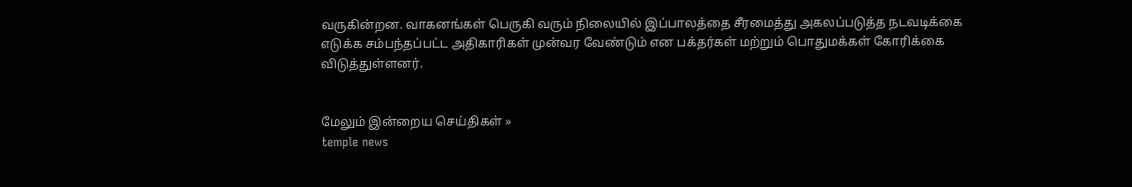வருகின்றன. வாகனங்கள் பெருகி வரும் நிலையில் இப்பாலத்தை சீரமைத்து அகலப்படுத்த நடவடிக்கை எடுக்க சம்பந்தப்பட்ட அதிகாரிகள் முன்வர வேண்டும் என பக்தர்கள் மற்றும் பொதுமக்கள் கோரிக்கை விடுத்துள்ளனர்.


மேலும் இன்றைய செய்திகள் »
temple news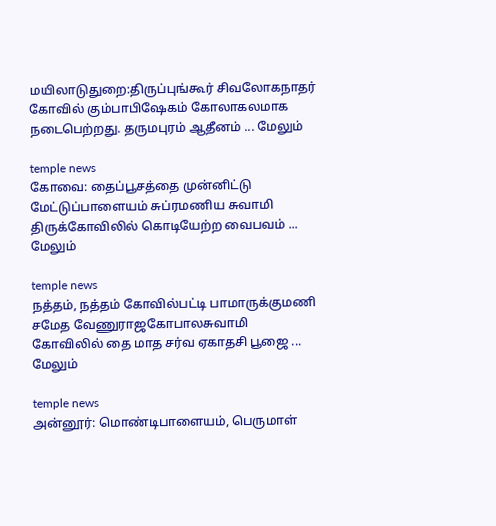மயிலாடுதுறை:திருப்புங்கூர் சிவலோகநாதர் கோவில் கும்பாபிஷேகம் கோலாகலமாக நடைபெற்றது. தருமபுரம் ஆதீனம் ... மேலும்

temple news
கோவை: தைப்பூசத்தை முன்னிட்டு மேட்டுப்பாளையம் சுப்ரமணிய சுவாமி திருக்கோவிலில் கொடியேற்ற வைபவம் ... மேலும்

temple news
நத்தம், நத்தம் கோவில்பட்டி பாமாருக்குமணி சமேத வேணுராஜகோபாலசுவாமி கோவிலில் தை மாத சர்வ ஏகாதசி பூஜை ... மேலும்

temple news
அன்னூர்: மொண்டிபாளையம், பெருமாள்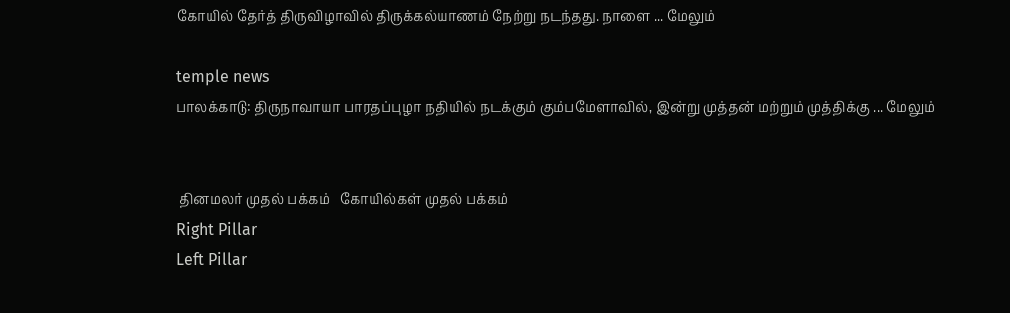கோயில் தேர்த் திருவிழாவில் திருக்கல்யாணம் நேற்று நடந்தது. நாளை ... மேலும்

temple news
பாலக்காடு: திருநாவாயா பாரதப்புழா நதியில் நடக்கும் கும்பமேளாவில், இன்று முத்தன் மற்றும் முத்திக்கு ... மேலும்


 தினமலர் முதல் பக்கம்   கோயில்கள் முதல் பக்கம்
Right Pillar
Left Pillar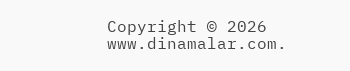Copyright © 2026 www.dinamalar.com.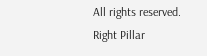All rights reserved.
Right Pillar